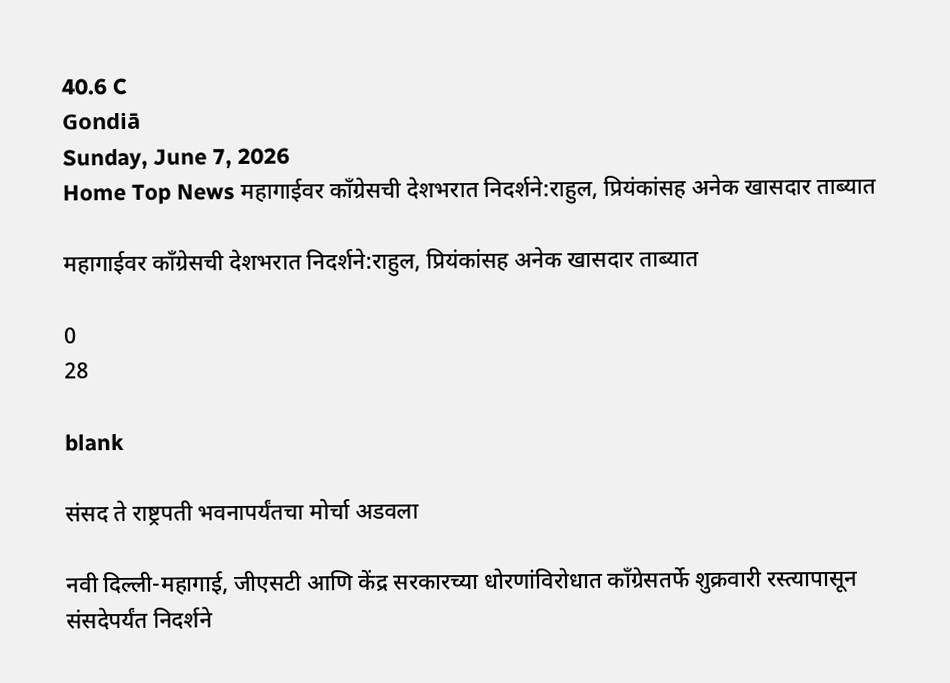40.6 C
Gondiā
Sunday, June 7, 2026
Home Top News महागाईवर काँग्रेसची देशभरात निदर्शने:राहुल, प्रियंकांसह अनेक खासदार ताब्यात

महागाईवर काँग्रेसची देशभरात निदर्शने:राहुल, प्रियंकांसह अनेक खासदार ताब्यात

0
28

blank

संसद ते राष्ट्रपती भवनापर्यंतचा मोर्चा अडवला

नवी दिल्ली-महागाई, जीएसटी आणि केंद्र सरकारच्या धोरणांविरोधात काँग्रेसतर्फे शुक्रवारी रस्त्यापासून संसदेपर्यंत निदर्शने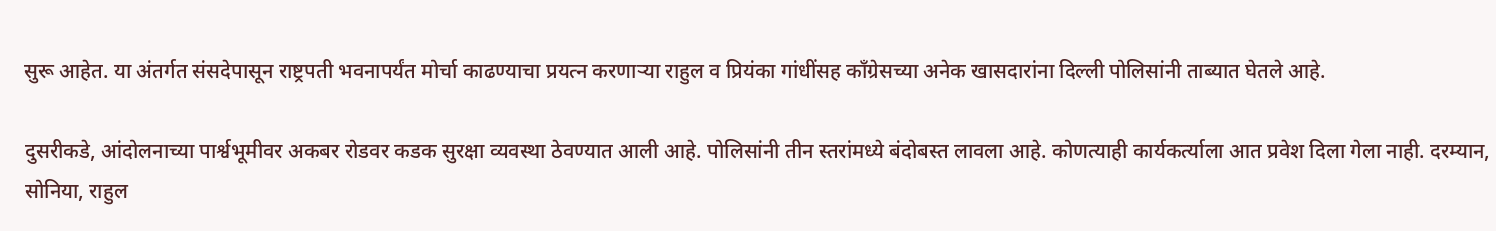सुरू आहेत. या अंतर्गत संसदेपासून राष्ट्रपती भवनापर्यंत मोर्चा काढण्याचा प्रयत्न करणाऱ्या राहुल व प्रियंका गांधींसह काँग्रेसच्या अनेक खासदारांना दिल्ली पोलिसांनी ताब्यात घेतले आहे.

दुसरीकडे, आंदोलनाच्या पार्श्वभूमीवर अकबर रोडवर कडक सुरक्षा व्यवस्था ठेवण्यात आली आहे. पोलिसांनी तीन स्तरांमध्ये बंदोबस्त लावला आहे. कोणत्याही कार्यकर्त्याला आत प्रवेश दिला गेला नाही. दरम्यान, सोनिया, राहुल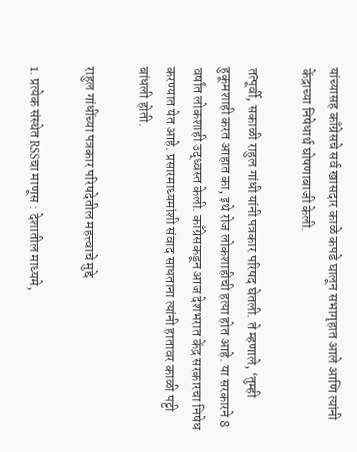यांच्यासह काँग्रेसचे सर्व खासदार काळे कपडे घालून सभागृहात आले आणि त्यांनी केंद्राच्या निषेधार्थ घोषणाबाजी केली.

तत्पूर्वी, सकाळी राहुल गांधी यांनी पत्रकार परिषद घेतली. ते म्हणाले, ‘तुम्ही हुकूमशाही करत आहात का, इथे रोज लोकशाहीची हत्या होत आहे. या सरकारने 8 वर्षांत लोकशाही उद्ध्वस्त केली. काँग्रेसकडून आज देशभरात केंद्र सरकारचा निषेध करण्यात येत आहे. प्रसारमाध्यमांशी संवाद साधताना त्यांनी हातावर काळी पट्टी बांधली होती.

राहुल गांधींच्या पत्रकार परिषदेतील महत्त्वाचे मुद्दे

1. प्रत्येक संस्थेत RSSचा माणूस : देशातील माध्यमे,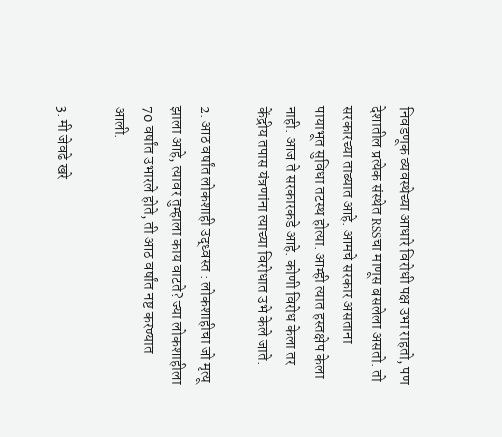निवडणूक व्यवस्थेच्या आधारे विरोधी पक्ष उभा राहतो, पण देशातील प्रत्येक संस्थेत RSSचा माणूस बसलेला असतो. तो सरकारच्या ताब्यात आहे. आमचे सरकार असताना पायाभूत सुविधा तटस्थ होत्या. आम्ही त्यात हस्तक्षेप केला नाही. आज ते सरकारकडे आहे. कोणी विरोध केला तर केंद्रीय तपास यंत्रणांना त्याच्या विरोधात उभे केले जाते.

2. आठ वर्षांत लोकशाही उद्ध्वस्त : लोकशाहीचा जो मृत्यू झाला आहे, त्यावर तुम्हाला काय वाटते? ज्या लोकशाहीला 70 वर्षांत उभारले होते, ती आठ वर्षांत नष्ट करण्यात आली.

3. मी जेवढे खरे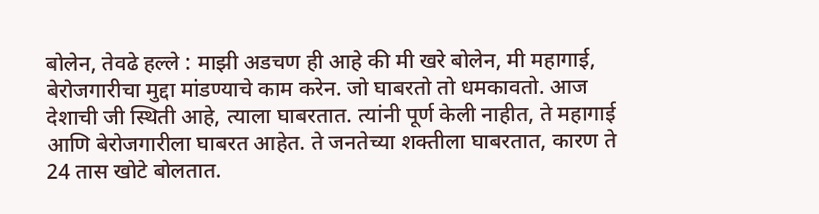बोलेन, तेवढे हल्ले : माझी अडचण ही आहे की मी खरे बोलेन, मी महागाई, बेरोजगारीचा मुद्दा मांडण्याचे काम करेन. जो घाबरतो तो धमकावतो. आज देशाची जी स्थिती आहे, त्याला घाबरतात. त्यांनी पूर्ण केली नाहीत, ते महागाई आणि बेरोजगारीला घाबरत आहेत. ते जनतेच्या शक्तीला घाबरतात, कारण ते 24 तास खोटे बोलतात.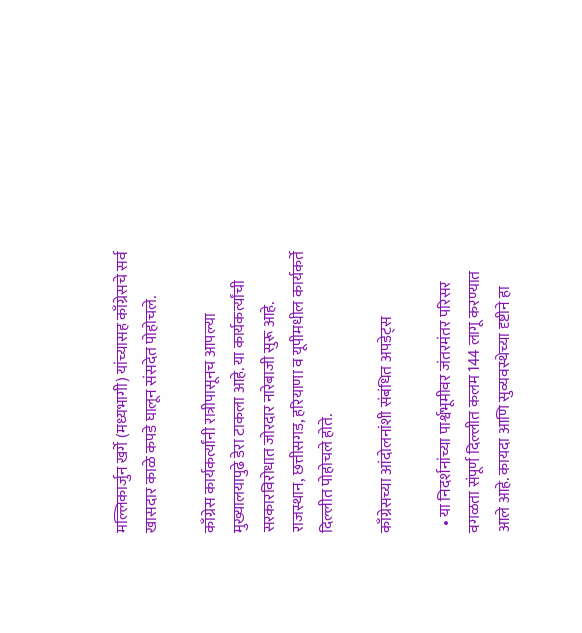मल्लिकार्जुन खर्गे (मध्यभागी) यांच्यासह काँग्रेसचे सर्व खासदार काळे कपडे घालून संसदेत पोहोचले.

काँग्रेस कार्यकर्त्यांनी रात्रीपासूनच आपल्या मुख्यालयापुढे डेरा टाकला आहे. या कार्यकर्त्यांची सरकारविरोधात जोरदार नारेबाजी सुरू आहे. राजस्थान, छत्तीसगड, हरियाणा व यूपीमधील कार्यकर्ते दिल्लीत पोहोचले होते.

काँग्रेसच्या आंदोलनांशी संबंधित अपडेट्स

  • या निदर्शनांच्या पार्श्वभूमीवर जंतरमंतर परिसर वगळता संपूर्ण दिल्लीत कलम 144 लागू करण्यात आले आहे. कायदा आणि सुव्यवस्थेच्या दृष्टीने हा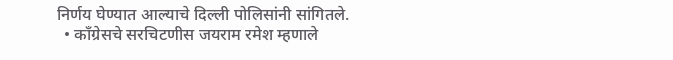निर्णय घेण्यात आल्याचे दिल्ली पोलिसांनी सांगितले.
  • काँग्रेसचे सरचिटणीस जयराम रमेश म्हणाले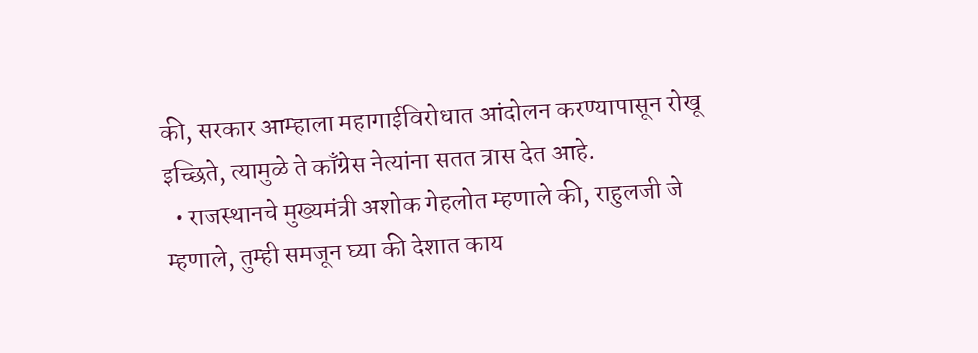की, सरकार आम्हाला महागाईविरोधात आंदोलन करण्यापासून रोखू इच्छिते, त्यामुळे ते काँग्रेस नेत्यांना सतत त्रास देत आहे.
  • राजस्थानचे मुख्यमंत्री अशोक गेहलोत म्हणाले की, राहुलजी जे म्हणाले, तुम्ही समजून घ्या की देशात काय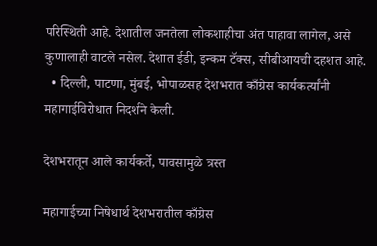परिस्थिती आहे. देशातील जनतेला लोकशाहीचा अंत पाहावा लागेल, असे कुणालाही वाटले नसेल. देशात ईडी, इन्कम टॅक्स, सीबीआयची दहशत आहे.
  • दिल्ली, पाटणा, मुंबई, भोपाळसह देशभरात काँग्रेस कार्यकर्त्यांनी महागाईविरोधात निदर्शने केली.

देशभरातून आले कार्यकर्ते, पावसामुळे त्रस्त

महागाईच्या निषेधार्थ देशभरातील काँग्रेस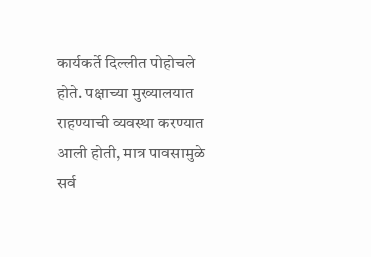कार्यकर्ते दिल्लीत पोहोचले होते. पक्षाच्या मुख्यालयात राहण्याची व्यवस्था करण्यात आली होती, मात्र पावसामुळे सर्व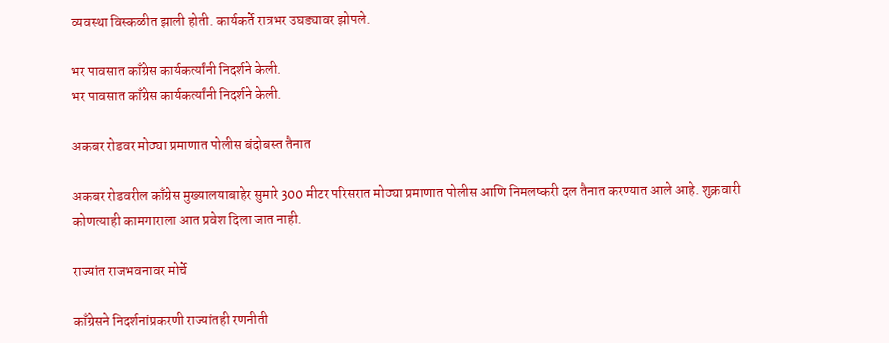व्यवस्था विस्कळीत झाली होती. कार्यकर्ते रात्रभर उघड्यावर झोपले.

भर पावसात काँग्रेस कार्यकर्त्यांनी निदर्शने केली.
भर पावसात काँग्रेस कार्यकर्त्यांनी निदर्शने केली.

अकबर रोडवर मोठ्या प्रमाणात पोलीस बंदोबस्त तैनात

अकबर रोडवरील काँग्रेस मुख्यालयाबाहेर सुमारे 300 मीटर परिसरात मोठ्या प्रमाणात पोलीस आणि निमलष्करी दल तैनात करण्यात आले आहे. शुक्रवारी कोणत्याही कामगाराला आत प्रवेश दिला जात नाही.

राज्यांत राजभवनावर मोर्चे

काँग्रेसने निदर्शनांप्रकरणी राज्यांतही रणनीती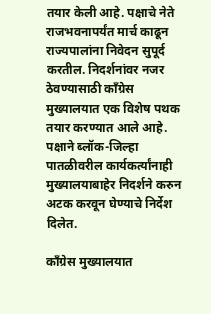तयार केली आहे. पक्षाचे नेते राजभवनापर्यंत मार्च काढून राज्यपालांना निवेदन सुपूर्द करतील. निदर्शनांवर नजर ठेवण्यासाठी काँग्रेस मुख्यालयात एक विशेष पथक तयार करण्यात आले आहे. पक्षाने ब्लॉक-जिल्हा पातळीवरील कार्यकर्त्यांनाही मुख्यालयाबाहेर निदर्शने करुन अटक करवून घेण्याचे निर्देश दिलेत.

काँग्रेस मुख्यालयात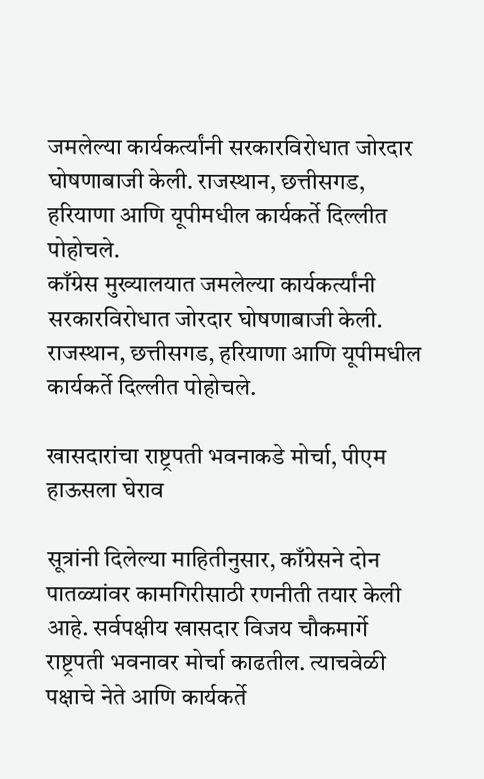जमलेल्या कार्यकर्त्यांनी सरकारविरोधात जोरदार घोषणाबाजी केली. राजस्थान, छत्तीसगड, हरियाणा आणि यूपीमधील कार्यकर्ते दिल्लीत पोहोचले.
काँग्रेस मुख्यालयात जमलेल्या कार्यकर्त्यांनी सरकारविरोधात जोरदार घोषणाबाजी केली. राजस्थान, छत्तीसगड, हरियाणा आणि यूपीमधील कार्यकर्ते दिल्लीत पोहोचले.

खासदारांचा राष्ट्रपती भवनाकडे मोर्चा, पीएम हाऊसला घेराव

सूत्रांनी दिलेल्या माहितीनुसार, काँग्रेसने दोन पातळ्यांवर कामगिरीसाठी रणनीती तयार केली आहे. सर्वपक्षीय खासदार विजय चौकमार्गे राष्ट्रपती भवनावर मोर्चा काढतील. त्याचवेळी पक्षाचे नेते आणि कार्यकर्ते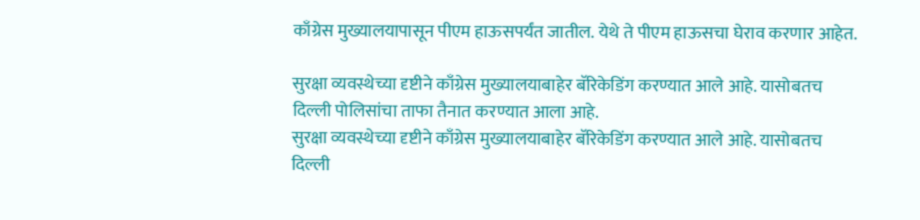काँग्रेस मुख्यालयापासून पीएम हाऊसपर्यंत जातील. येथे ते पीएम हाऊसचा घेराव करणार आहेत.

सुरक्षा व्यवस्थेच्या दृष्टीने काँग्रेस मुख्यालयाबाहेर बॅरिकेडिंग करण्यात आले आहे. यासोबतच दिल्ली पोलिसांचा ताफा तैनात करण्यात आला आहे.
सुरक्षा व्यवस्थेच्या दृष्टीने काँग्रेस मुख्यालयाबाहेर बॅरिकेडिंग करण्यात आले आहे. यासोबतच दिल्ली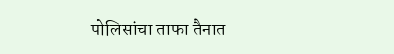पोलिसांचा ताफा तैनात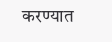करण्यात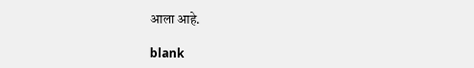आला आहे.

blank